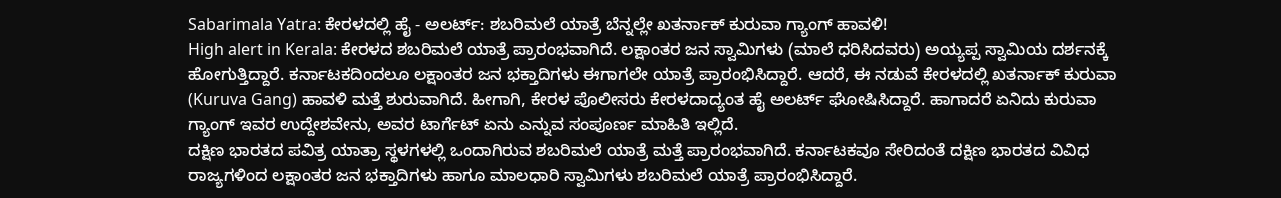Sabarimala Yatra: ಕೇರಳದಲ್ಲಿ ಹೈ - ಅಲರ್ಟ್: ಶಬರಿಮಲೆ ಯಾತ್ರೆ ಬೆನ್ನಲ್ಲೇ ಖತರ್ನಾಕ್ ಕುರುವಾ ಗ್ಯಾಂಗ್ ಹಾವಳಿ!
High alert in Kerala: ಕೇರಳದ ಶಬರಿಮಲೆ ಯಾತ್ರೆ ಪ್ರಾರಂಭವಾಗಿದೆ. ಲಕ್ಷಾಂತರ ಜನ ಸ್ವಾಮಿಗಳು (ಮಾಲೆ ಧರಿಸಿದವರು) ಅಯ್ಯಪ್ಪ ಸ್ವಾಮಿಯ ದರ್ಶನಕ್ಕೆ ಹೋಗುತ್ತಿದ್ದಾರೆ. ಕರ್ನಾಟಕದಿಂದಲೂ ಲಕ್ಷಾಂತರ ಜನ ಭಕ್ತಾದಿಗಳು ಈಗಾಗಲೇ ಯಾತ್ರೆ ಪ್ರಾರಂಭಿಸಿದ್ದಾರೆ. ಆದರೆ, ಈ ನಡುವೆ ಕೇರಳದಲ್ಲಿ ಖತರ್ನಾಕ್ ಕುರುವಾ (Kuruva Gang) ಹಾವಳಿ ಮತ್ತೆ ಶುರುವಾಗಿದೆ. ಹೀಗಾಗಿ, ಕೇರಳ ಪೊಲೀಸರು ಕೇರಳದಾದ್ಯಂತ ಹೈ ಅಲರ್ಟ್ ಘೋಷಿಸಿದ್ದಾರೆ. ಹಾಗಾದರೆ ಏನಿದು ಕುರುವಾ ಗ್ಯಾಂಗ್ ಇವರ ಉದ್ದೇಶವೇನು, ಅವರ ಟಾರ್ಗೆಟ್ ಏನು ಎನ್ನುವ ಸಂಪೂರ್ಣ ಮಾಹಿತಿ ಇಲ್ಲಿದೆ.
ದಕ್ಷಿಣ ಭಾರತದ ಪವಿತ್ರ ಯಾತ್ರಾ ಸ್ಥಳಗಳಲ್ಲಿ ಒಂದಾಗಿರುವ ಶಬರಿಮಲೆ ಯಾತ್ರೆ ಮತ್ತೆ ಪ್ರಾರಂಭವಾಗಿದೆ. ಕರ್ನಾಟಕವೂ ಸೇರಿದಂತೆ ದಕ್ಷಿಣ ಭಾರತದ ವಿವಿಧ ರಾಜ್ಯಗಳಿಂದ ಲಕ್ಷಾಂತರ ಜನ ಭಕ್ತಾದಿಗಳು ಹಾಗೂ ಮಾಲಧಾರಿ ಸ್ವಾಮಿಗಳು ಶಬರಿಮಲೆ ಯಾತ್ರೆ ಪ್ರಾರಂಭಿಸಿದ್ದಾರೆ.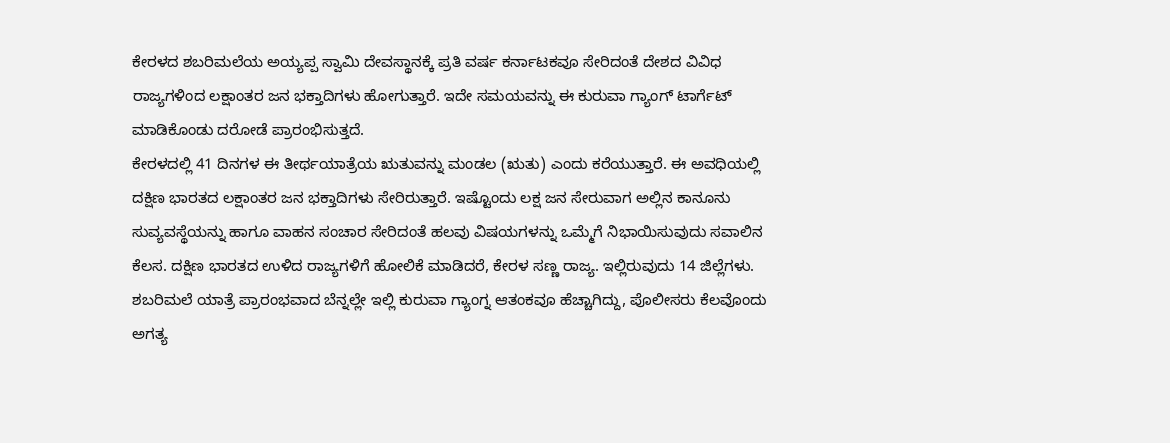ಕೇರಳದ ಶಬರಿಮಲೆಯ ಅಯ್ಯಪ್ಪ ಸ್ವಾಮಿ ದೇವಸ್ಥಾನಕ್ಕೆ ಪ್ರತಿ ವರ್ಷ ಕರ್ನಾಟಕವೂ ಸೇರಿದಂತೆ ದೇಶದ ವಿವಿಧ ರಾಜ್ಯಗಳಿಂದ ಲಕ್ಷಾಂತರ ಜನ ಭಕ್ತಾದಿಗಳು ಹೋಗುತ್ತಾರೆ. ಇದೇ ಸಮಯವನ್ನು ಈ ಕುರುವಾ ಗ್ಯಾಂಗ್ ಟಾರ್ಗೆಟ್ ಮಾಡಿಕೊಂಡು ದರೋಡೆ ಪ್ರಾರಂಭಿಸುತ್ತದೆ.
ಕೇರಳದಲ್ಲಿ 41 ದಿನಗಳ ಈ ತೀರ್ಥಯಾತ್ರೆಯ ಋತುವನ್ನು ಮಂಡಲ (ಋತು) ಎಂದು ಕರೆಯುತ್ತಾರೆ. ಈ ಅವಧಿಯಲ್ಲಿ ದಕ್ಷಿಣ ಭಾರತದ ಲಕ್ಷಾಂತರ ಜನ ಭಕ್ತಾದಿಗಳು ಸೇರಿರುತ್ತಾರೆ. ಇಷ್ಟೊಂದು ಲಕ್ಷ ಜನ ಸೇರುವಾಗ ಅಲ್ಲಿನ ಕಾನೂನು ಸುವ್ಯವಸ್ಥೆಯನ್ನು ಹಾಗೂ ವಾಹನ ಸಂಚಾರ ಸೇರಿದಂತೆ ಹಲವು ವಿಷಯಗಳನ್ನು ಒಮ್ಮೆಗೆ ನಿಭಾಯಿಸುವುದು ಸವಾಲಿನ ಕೆಲಸ. ದಕ್ಷಿಣ ಭಾರತದ ಉಳಿದ ರಾಜ್ಯಗಳಿಗೆ ಹೋಲಿಕೆ ಮಾಡಿದರೆ, ಕೇರಳ ಸಣ್ಣ ರಾಜ್ಯ. ಇಲ್ಲಿರುವುದು 14 ಜಿಲ್ಲೆಗಳು. ಶಬರಿಮಲೆ ಯಾತ್ರೆ ಪ್ರಾರಂಭವಾದ ಬೆನ್ನಲ್ಲೇ ಇಲ್ಲಿ ಕುರುವಾ ಗ್ಯಾಂಗ್ನ ಆತಂಕವೂ ಹೆಚ್ಚಾಗಿದ್ದು, ಪೊಲೀಸರು ಕೆಲವೊಂದು ಅಗತ್ಯ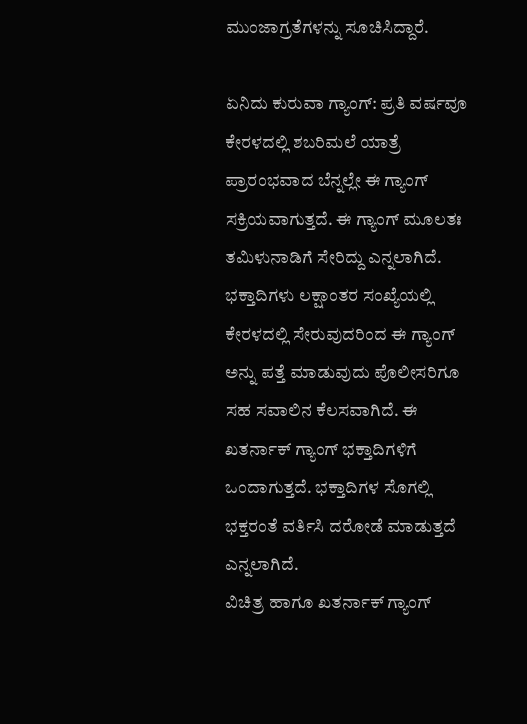ಮುಂಜಾಗ್ರತೆಗಳನ್ನು ಸೂಚಿಸಿದ್ದಾರೆ.

ಏನಿದು ಕುರುವಾ ಗ್ಯಾಂಗ್: ಪ್ರತಿ ವರ್ಷವೂ ಕೇರಳದಲ್ಲಿ ಶಬರಿಮಲೆ ಯಾತ್ರೆ ಪ್ರಾರಂಭವಾದ ಬೆನ್ನಲ್ಲೇ ಈ ಗ್ಯಾಂಗ್ ಸಕ್ರಿಯವಾಗುತ್ತದೆ. ಈ ಗ್ಯಾಂಗ್ ಮೂಲತಃ ತಮಿಳುನಾಡಿಗೆ ಸೇರಿದ್ದು ಎನ್ನಲಾಗಿದೆ. ಭಕ್ತಾದಿಗಳು ಲಕ್ಷಾಂತರ ಸಂಖ್ಯೆಯಲ್ಲಿ ಕೇರಳದಲ್ಲಿ ಸೇರುವುದರಿಂದ ಈ ಗ್ಯಾಂಗ್ ಅನ್ನು ಪತ್ತೆ ಮಾಡುವುದು ಪೊಲೀಸರಿಗೂ ಸಹ ಸವಾಲಿನ ಕೆಲಸವಾಗಿದೆ. ಈ ಖತರ್ನಾಕ್ ಗ್ಯಾಂಗ್ ಭಕ್ತಾದಿಗಳಿಗೆ ಒಂದಾಗುತ್ತದೆ. ಭಕ್ತಾದಿಗಳ ಸೊಗಲ್ಲಿ ಭಕ್ತರಂತೆ ವರ್ತಿಸಿ ದರೋಡೆ ಮಾಡುತ್ತದೆ ಎನ್ನಲಾಗಿದೆ.
ವಿಚಿತ್ರ ಹಾಗೂ ಖತರ್ನಾಕ್ ಗ್ಯಾಂಗ್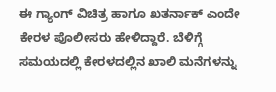ಈ ಗ್ಯಾಂಗ್ ವಿಚಿತ್ರ ಹಾಗೂ ಖತರ್ನಾಕ್ ಎಂದೇ ಕೇರಳ ಪೊಲೀಸರು ಹೇಳಿದ್ದಾರೆ. ಬೆಳಿಗ್ಗೆ ಸಮಯದಲ್ಲಿ ಕೇರಳದಲ್ಲಿನ ಖಾಲಿ ಮನೆಗಳನ್ನು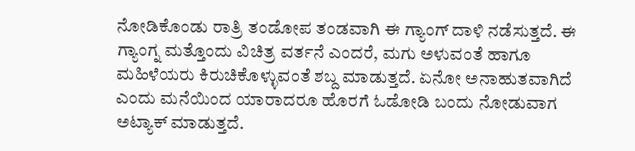ನೋಡಿಕೊಂಡು ರಾತ್ರಿ ತಂಡೋಪ ತಂಡವಾಗಿ ಈ ಗ್ಯಾಂಗ್ ದಾಳಿ ನಡೆಸುತ್ತದೆ. ಈ ಗ್ಯಾಂಗ್ನ ಮತ್ತೊಂದು ವಿಚಿತ್ರ ವರ್ತನೆ ಎಂದರೆ, ಮಗು ಅಳುವಂತೆ ಹಾಗೂ ಮಹಿಳೆಯರು ಕಿರುಚಿಕೊಳ್ಳುವಂತೆ ಶಬ್ದ ಮಾಡುತ್ತದೆ. ಏನೋ ಅನಾಹುತವಾಗಿದೆ ಎಂದು ಮನೆಯಿಂದ ಯಾರಾದರೂ ಹೊರಗೆ ಓಡೋಡಿ ಬಂದು ನೋಡುವಾಗ ಅಟ್ಯಾಕ್ ಮಾಡುತ್ತದೆ.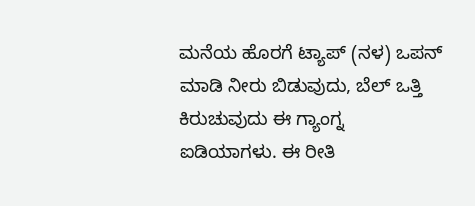ಮನೆಯ ಹೊರಗೆ ಟ್ಯಾಪ್ (ನಳ) ಒಪನ್ ಮಾಡಿ ನೀರು ಬಿಡುವುದು, ಬೆಲ್ ಒತ್ತಿ ಕಿರುಚುವುದು ಈ ಗ್ಯಾಂಗ್ನ ಐಡಿಯಾಗಳು. ಈ ರೀತಿ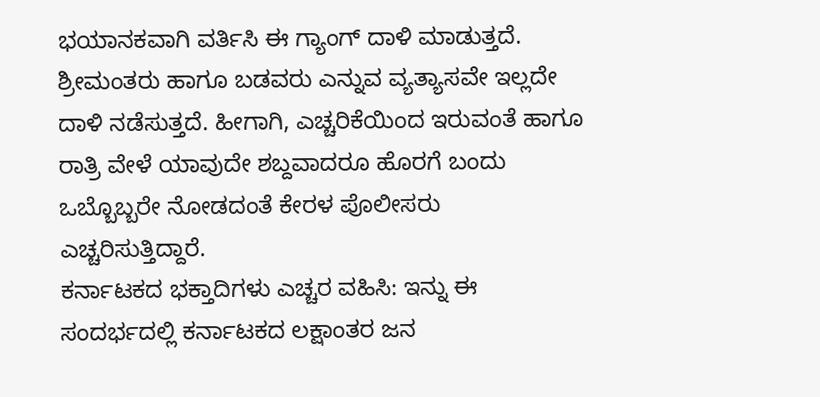ಭಯಾನಕವಾಗಿ ವರ್ತಿಸಿ ಈ ಗ್ಯಾಂಗ್ ದಾಳಿ ಮಾಡುತ್ತದೆ. ಶ್ರೀಮಂತರು ಹಾಗೂ ಬಡವರು ಎನ್ನುವ ವ್ಯತ್ಯಾಸವೇ ಇಲ್ಲದೇ ದಾಳಿ ನಡೆಸುತ್ತದೆ. ಹೀಗಾಗಿ, ಎಚ್ಚರಿಕೆಯಿಂದ ಇರುವಂತೆ ಹಾಗೂ ರಾತ್ರಿ ವೇಳೆ ಯಾವುದೇ ಶಬ್ದವಾದರೂ ಹೊರಗೆ ಬಂದು ಒಬ್ಬೊಬ್ಬರೇ ನೋಡದಂತೆ ಕೇರಳ ಪೊಲೀಸರು ಎಚ್ಚರಿಸುತ್ತಿದ್ದಾರೆ.
ಕರ್ನಾಟಕದ ಭಕ್ತಾದಿಗಳು ಎಚ್ಚರ ವಹಿಸಿ: ಇನ್ನು ಈ ಸಂದರ್ಭದಲ್ಲಿ ಕರ್ನಾಟಕದ ಲಕ್ಷಾಂತರ ಜನ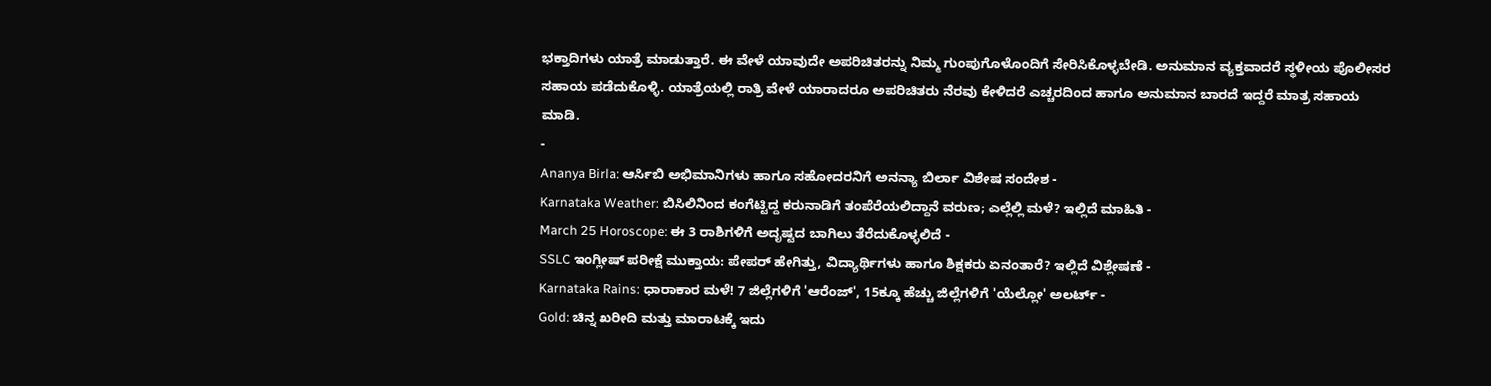ಭಕ್ತಾದಿಗಳು ಯಾತ್ರೆ ಮಾಡುತ್ತಾರೆ. ಈ ವೇಳೆ ಯಾವುದೇ ಅಪರಿಚಿತರನ್ನು ನಿಮ್ಮ ಗುಂಪುಗೊಳೊಂದಿಗೆ ಸೇರಿಸಿಕೊಳ್ಳಬೇಡಿ. ಅನುಮಾನ ವ್ಯಕ್ತವಾದರೆ ಸ್ಥಳೀಯ ಪೊಲೀಸರ ಸಹಾಯ ಪಡೆದುಕೊಳ್ಳಿ. ಯಾತ್ರೆಯಲ್ಲಿ ರಾತ್ರಿ ವೇಳೆ ಯಾರಾದರೂ ಅಪರಿಚಿತರು ನೆರವು ಕೇಳಿದರೆ ಎಚ್ಚರದಿಂದ ಹಾಗೂ ಅನುಮಾನ ಬಾರದೆ ಇದ್ದರೆ ಮಾತ್ರ ಸಹಾಯ ಮಾಡಿ.
-
Ananya Birla: ಆರ್ಸಿಬಿ ಅಭಿಮಾನಿಗಳು ಹಾಗೂ ಸಹೋದರನಿಗೆ ಅನನ್ಯಾ ಬಿರ್ಲಾ ವಿಶೇಷ ಸಂದೇಶ -
Karnataka Weather: ಬಿಸಿಲಿನಿಂದ ಕಂಗೆಟ್ಟಿದ್ದ ಕರುನಾಡಿಗೆ ತಂಪೆರೆಯಲಿದ್ದಾನೆ ವರುಣ; ಎಲ್ಲೆಲ್ಲಿ ಮಳೆ? ಇಲ್ಲಿದೆ ಮಾಹಿತಿ -
March 25 Horoscope: ಈ 3 ರಾಶಿಗಳಿಗೆ ಅದೃಷ್ಟದ ಬಾಗಿಲು ತೆರೆದುಕೊಳ್ಳಲಿದೆ -
SSLC ಇಂಗ್ಲೀಷ್ ಪರೀಕ್ಷೆ ಮುಕ್ತಾಯ: ಪೇಪರ್ ಹೇಗಿತ್ತು, ವಿದ್ಯಾರ್ಥಿಗಳು ಹಾಗೂ ಶಿಕ್ಷಕರು ಏನಂತಾರೆ? ಇಲ್ಲಿದೆ ವಿಶ್ಲೇಷಣೆ -
Karnataka Rains: ಧಾರಾಕಾರ ಮಳೆ! 7 ಜಿಲ್ಲೆಗಳಿಗೆ 'ಆರೆಂಜ್', 15ಕ್ಕೂ ಹೆಚ್ಚು ಜಿಲ್ಲೆಗಳಿಗೆ 'ಯೆಲ್ಲೋ' ಅಲರ್ಟ್ -
Gold: ಚಿನ್ನ ಖರೀದಿ ಮತ್ತು ಮಾರಾಟಕ್ಕೆ ಇದು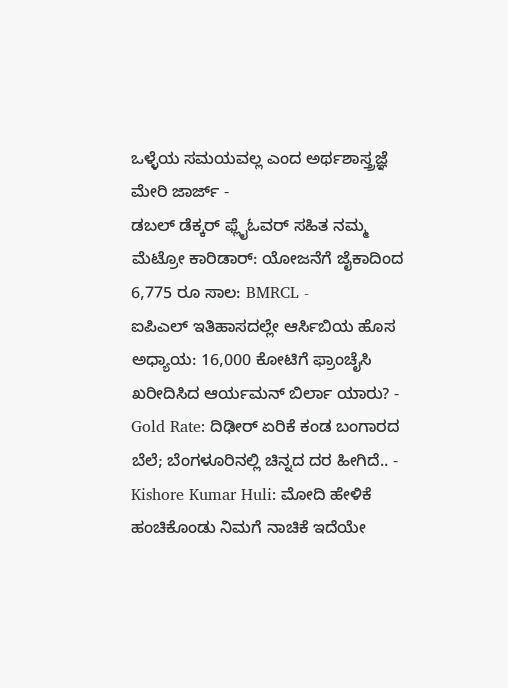ಒಳ್ಳೆಯ ಸಮಯವಲ್ಲ ಎಂದ ಅರ್ಥಶಾಸ್ತ್ರಜ್ಞೆ ಮೇರಿ ಜಾರ್ಜ್ -
ಡಬಲ್ ಡೆಕ್ಕರ್ ಫ್ಲೈಓವರ್ ಸಹಿತ ನಮ್ಮ ಮೆಟ್ರೋ ಕಾರಿಡಾರ್: ಯೋಜನೆಗೆ ಜೈಕಾದಿಂದ 6,775 ರೂ ಸಾಲ: BMRCL -
ಐಪಿಎಲ್ ಇತಿಹಾಸದಲ್ಲೇ ಆರ್ಸಿಬಿಯ ಹೊಸ ಅಧ್ಯಾಯ: 16,000 ಕೋಟಿಗೆ ಫ್ರಾಂಚೈಸಿ ಖರೀದಿಸಿದ ಆರ್ಯಮನ್ ಬಿರ್ಲಾ ಯಾರು? -
Gold Rate: ದಿಢೀರ್ ಏರಿಕೆ ಕಂಡ ಬಂಗಾರದ ಬೆಲೆ; ಬೆಂಗಳೂರಿನಲ್ಲಿ ಚಿನ್ನದ ದರ ಹೀಗಿದೆ.. -
Kishore Kumar Huli: ಮೋದಿ ಹೇಳಿಕೆ ಹಂಚಿಕೊಂಡು ನಿಮಗೆ ನಾಚಿಕೆ ಇದೆಯೇ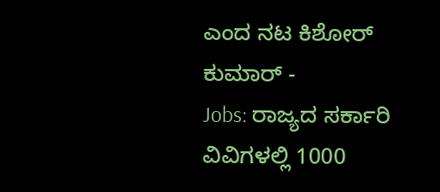ಎಂದ ನಟ ಕಿಶೋರ್ ಕುಮಾರ್ -
Jobs: ರಾಜ್ಯದ ಸರ್ಕಾರಿ ವಿವಿಗಳಲ್ಲಿ 1000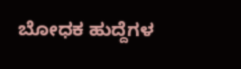ಬೋಧಕ ಹುದ್ದೆಗಳ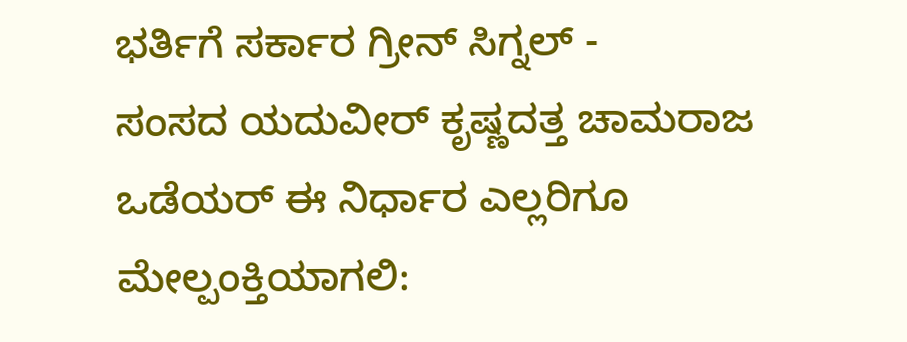ಭರ್ತಿಗೆ ಸರ್ಕಾರ ಗ್ರೀನ್ ಸಿಗ್ನಲ್ -
ಸಂಸದ ಯದುವೀರ್ ಕೃಷ್ಣದತ್ತ ಚಾಮರಾಜ ಒಡೆಯರ್ ಈ ನಿರ್ಧಾರ ಎಲ್ಲರಿಗೂ ಮೇಲ್ಪಂಕ್ತಿಯಾಗಲಿ: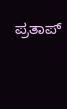ಪ್ರತಾಪ್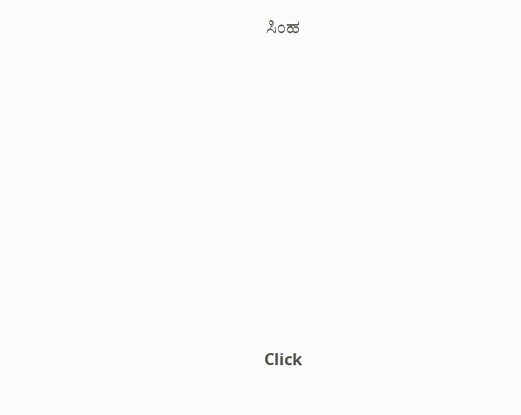ಸಿಂಹ












Click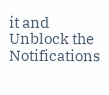it and Unblock the Notifications